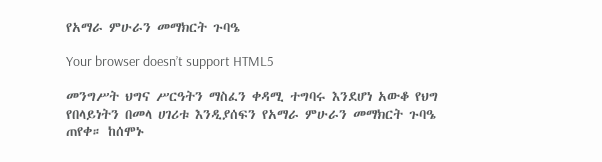የአማራ ምሁራን መማክርት ጉባዔ

Your browser doesn’t support HTML5

መንግሥት ህግና ሥርዓትን ማስፈን ቀዳሚ ተግባሩ እንደሆነ አውቆ የህግ የበላይነትን በመላ ሀገሪቱ እንዲያሰፍን የአማራ ምሁራን መማክርት ጉባዔ ጠየቀ። ከሰሞኑ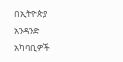በኢትዮጵያ አንዳንድ አካባቢዎች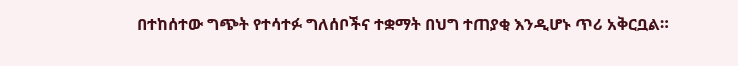በተከሰተው ግጭት የተሳተፉ ግለሰቦችና ተቋማት በህግ ተጠያቂ እንዲሆኑ ጥሪ አቅርቧል።